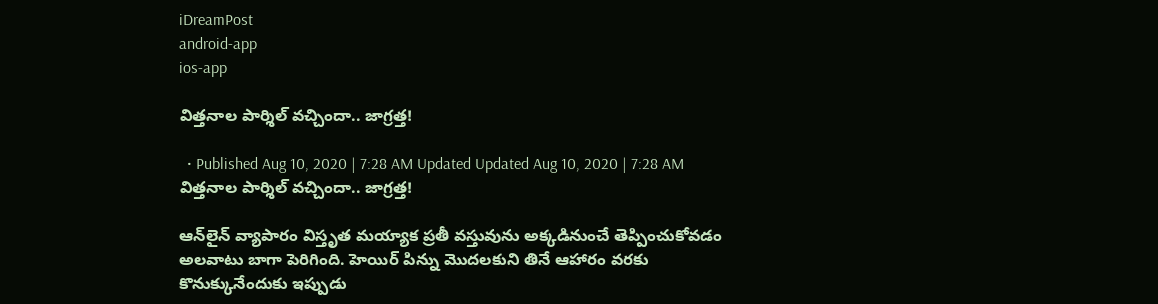iDreamPost
android-app
ios-app

విత్తనాల పార్శిల్‌ వచ్చిందా.. జాగ్రత్త!

  • Published Aug 10, 2020 | 7:28 AM Updated Updated Aug 10, 2020 | 7:28 AM
విత్తనాల పార్శిల్‌ వచ్చిందా.. జాగ్రత్త!

ఆన్‌లైన్‌ వ్యాపారం విస్తృత మయ్యాక ప్రతీ వస్తువును అక్కడినుంచే తెప్పించుకోవడం అలవాటు బాగా పెరిగింది. హెయిర్‌ పిన్ను మొదలకుని తినే ఆహారం వరకు కొనుక్కునేందుకు ఇప్పుడు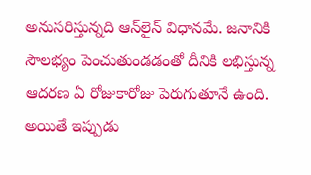అనుసరిస్తున్నది ఆన్‌లైన్‌ విధానమే. జనానికి సౌలభ్యం పెంచుతుండడంతో దీనికి లభిస్తున్న ఆదరణ ఏ రోజుకారోజు పెరుగుతూనే ఉంది. అయితే ఇప్పుడు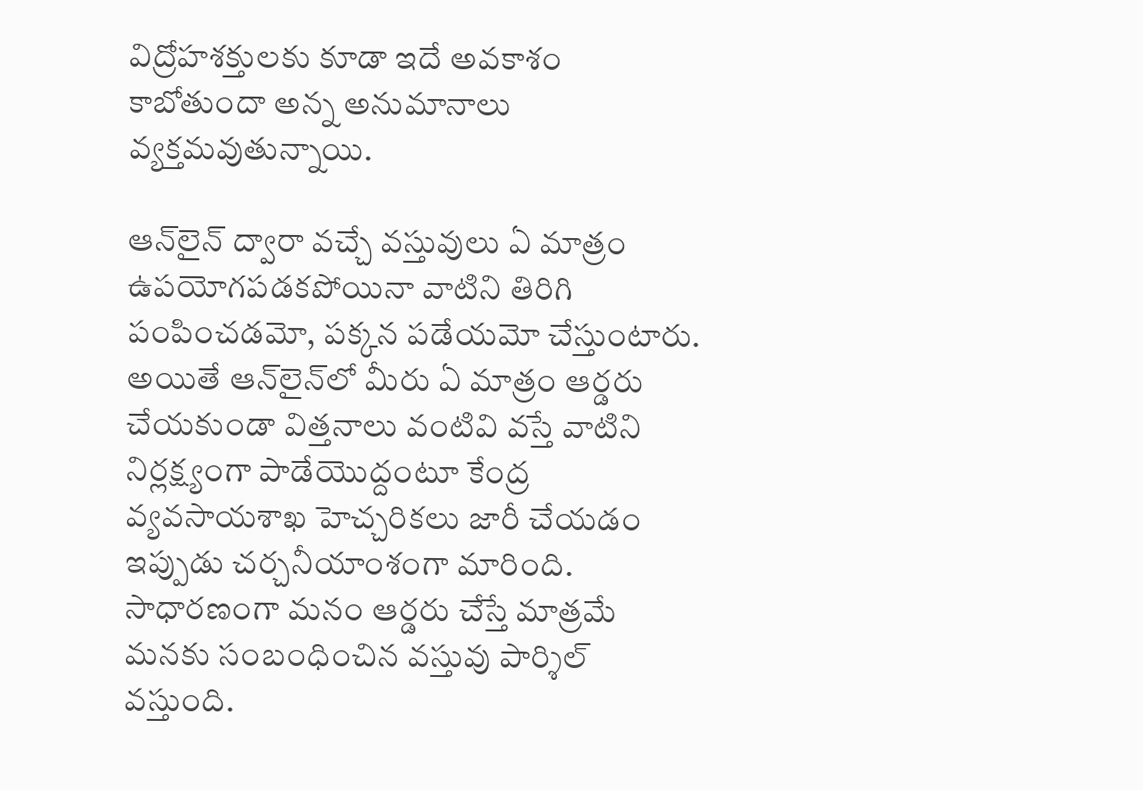విద్రోహశక్తులకు కూడా ఇదే అవకాశం కాబోతుందా అన్న అనుమానాలు వ్యక్తమవుతున్నాయి.

ఆన్‌లైన్‌ ద్వారా వచ్చే వస్తువులు ఏ మాత్రం ఉపయోగపడకపోయినా వాటిని తిరిగి పంపించడమో, పక్కన పడేయమో చేస్తుంటారు. అయితే ఆన్‌లైన్‌లో మీరు ఏ మాత్రం ఆర్డరు చేయకుండా విత్తనాలు వంటివి వస్తే వాటిని నిర్లక్ష్యంగా పాడేయొద్దంటూ కేంద్ర వ్యవసాయశాఖ హెచ్చరికలు జారీ చేయడం ఇప్పుడు చర్చనీయాంశంగా మారింది. సాధారణంగా మనం ఆర్డరు చేస్తే మాత్రమే మనకు సంబంధించిన వస్తువు పార్శిల్‌ వస్తుంది.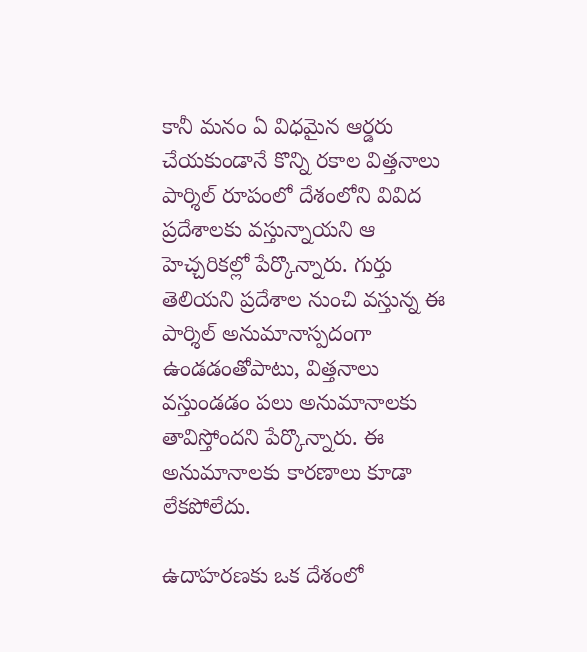కానీ మనం ఏ విధమైన ఆర్డరు చేయకుండానే కొన్ని రకాల విత్తనాలు పార్శిల్‌ రూపంలో దేశంలోని వివిద ప్రదేశాలకు వస్తున్నాయని ఆ హెచ్చరికల్లో పేర్కొన్నారు. గుర్తు తెలియని ప్రదేశాల నుంచి వస్తున్న ఈ పార్శిల్‌ అనుమానాస్పదంగా ఉండడంతోపాటు, విత్తనాలు వస్తుండడం పలు అనుమానాలకు తావిస్తోందని పేర్కొన్నారు. ఈ అనుమానాలకు కారణాలు కూడా లేకపోలేదు.

ఉదాహరణకు ఒక దేశంలో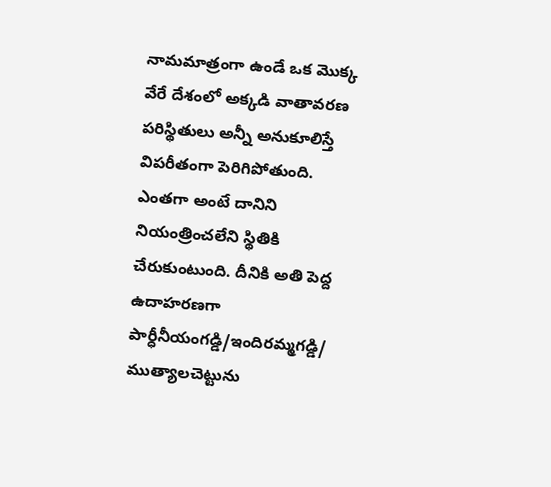నామమాత్రంగా ఉండే ఒక మొక్క వేరే దేశంలో అక్కడి వాతావరణ పరిస్థితులు అన్నీ అనుకూలిస్తే విపరీతంగా పెరిగిపోతుంది. ఎంతగా అంటే దానిని నియంత్రించలేని స్థితికి చేరుకుంటుంది. దీనికి అతి పెద్ద ఉదాహరణగా పార్ధీనీయంగడ్డి/ఇందిరమ్మగడ్డి/ ముత్యాలచెట్టును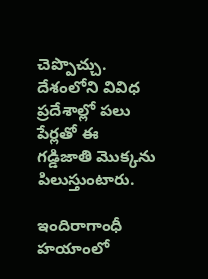చెప్పొచ్చు. దేశంలోని వివిధ ప్రదేశాల్లో పలు పేర్లతో ఈ గడ్డిజాతి మొక్కను పిలుస్తుంటారు.

ఇందిరాగాంధీ హయాంలో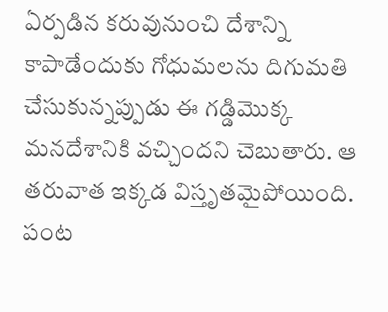ఏర్పడిన కరువునుంచి దేశాన్ని కాపాడేందుకు గోధుమలను దిగుమతి చేసుకున్నప్పుడు ఈ గడ్డిమొక్క మనదేశానికి వచ్చిందని చెబుతారు. ఆ తరువాత ఇక్కడ విస్తృతమైపోయింది. పంట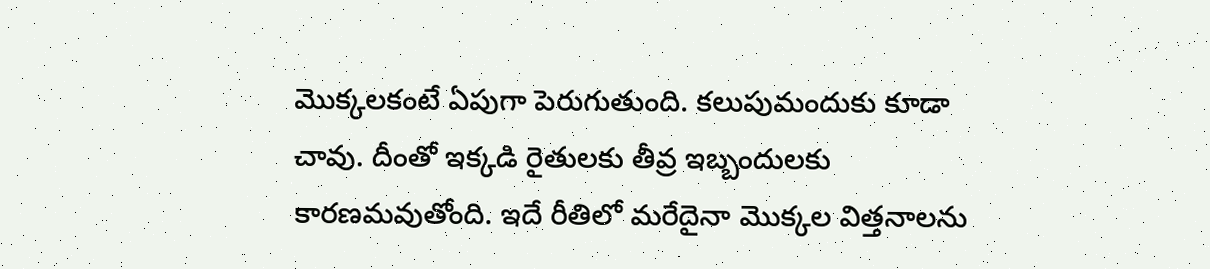మొక్కలకంటే ఏపుగా పెరుగుతుంది. కలుపుమందుకు కూడా చావు. దీంతో ఇక్కడి రైతులకు తీవ్ర ఇబ్బందులకు కారణమవుతోంది. ఇదే రీతిలో మరేదైనా మొక్కల విత్తనాలను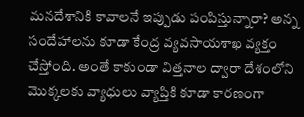మనదేశానికి కావాలనే ఇప్పుడు పంపిస్తున్నారా? అన్న సందేహాలను కూడా కేంద్ర వ్యవసాయశాఖ వ్యక్తం చేస్తోంది. అంతే కాకుండా విత్తనాల ద్వారా దేశంలోని మొక్కలకు వ్యాధులు వ్యాప్తికి కూడా కారణంగా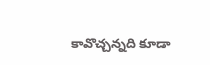కావొచ్చన్నది కూడా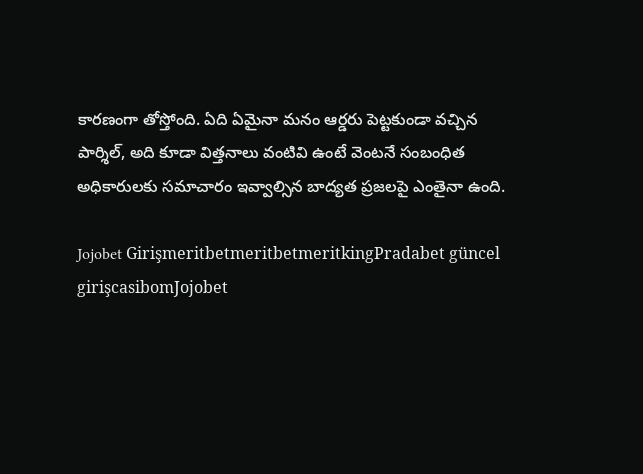కారణంగా తోస్తోంది. ఏది ఏమైనా మనం ఆర్డరు పెట్టకుండా వచ్చిన పార్శిల్, అది కూడా విత్తనాలు వంటివి ఉంటే వెంటనే సంబంధిత అధికారులకు సమాచారం ఇవ్వాల్సిన బాద్యత ప్రజలపై ఎంతైనా ఉంది.

Jojobet GirişmeritbetmeritbetmeritkingPradabet güncel girişcasibomJojobet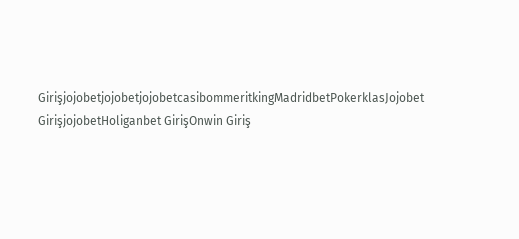GirişjojobetjojobetjojobetcasibommeritkingMadridbetPokerklasJojobet GirişjojobetHoliganbet GirişOnwin Giriş